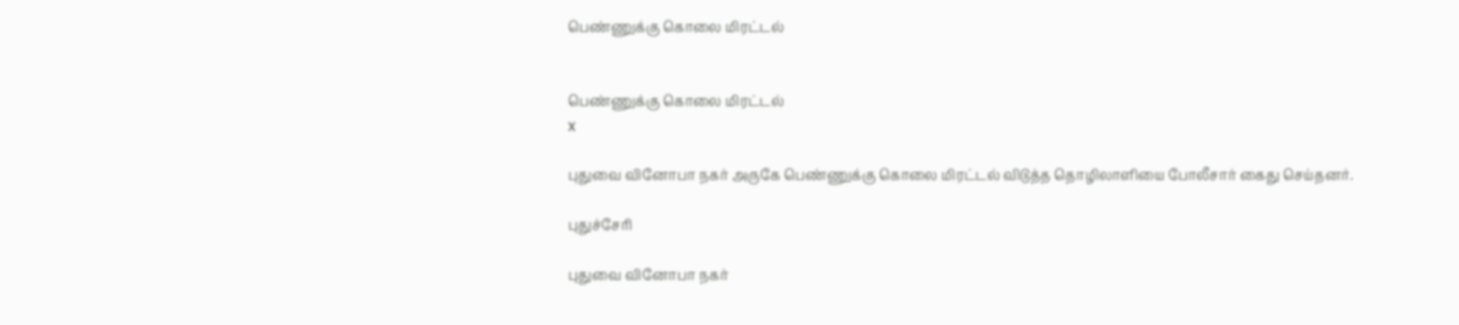பெண்ணுக்கு கொலை மிரட்டல்


பெண்ணுக்கு கொலை மிரட்டல்
x

புதுவை வினோபா நகர் அருகே பெண்ணுக்கு கொலை மிரட்டல் விடுத்த தொழிலாளியை போலீசார் கைது செய்தனர்.

புதுச்சேரி

புதுவை வினோபா நகர்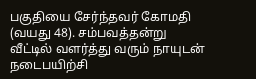பகுதியை சேர்ந்தவர் கோமதி (வயது 48). சம்பவத்தன்று வீட்டில் வளர்த்து வரும் நாயுடன் நடைபயிற்சி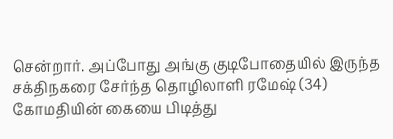சென்றார். அப்போது அங்கு குடிபோதையில் இருந்த சக்திநகரை சேர்ந்த தொழிலாளி ரமேஷ் (34) கோமதியின் கையை பிடித்து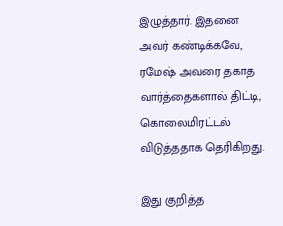இழுத்தார். இதனை அவர் கண்டிக்கவே, ரமேஷ் அவரை தகாத வார்த்தைகளால் திட்டி, கொலைமிரட்டல் விடுத்ததாக தெரிகிறது.

இது குறித்த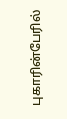புகாரின்பேரில்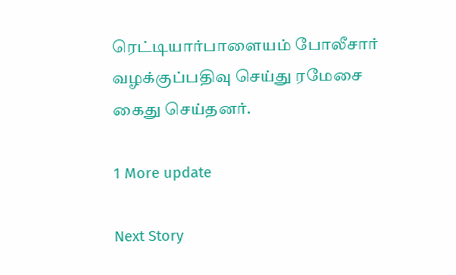ரெட்டியார்பாளையம் போலீசார் வழக்குப்பதிவு செய்து ரமேசை கைது செய்தனர்.

1 More update

Next Story